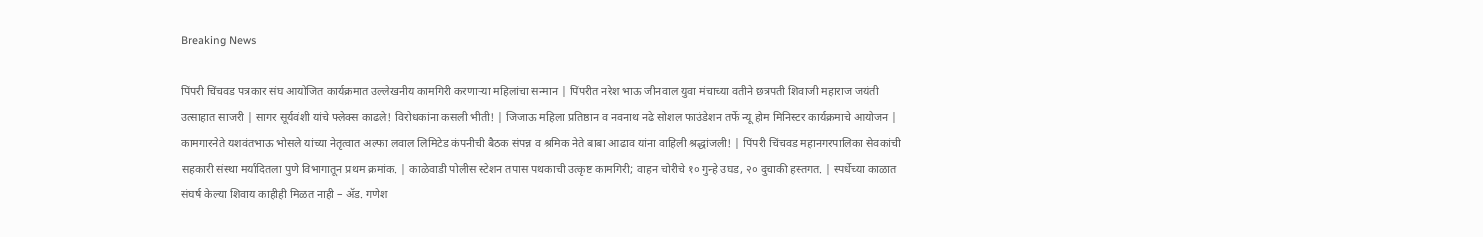Breaking News

पिंपरी चिंचवड पत्रकार संघ आयोजित कार्यक्रमात उल्लेखनीय कामगिरी करणाऱ्या महिलांचा सन्मान | पिंपरीत नरेश भाऊ जीनवाल युवा मंचाच्या वतीने छत्रपती शिवाजी महाराज जयंती उत्साहात साजरी | सागर सूर्यवंशी यांचे फ्लेक्स काढले! विरोधकांना कसली भीती! | जिजाऊ महिला प्रतिष्ठान व नवनाथ नढे सोशल फाउंडेशन तर्फे न्यू होम मिनिस्टर कार्यक्रमाचे आयोजन | कामगारनेते यशवंतभाऊ भोसले यांच्या नेतृत्वात अल्फा लवाल लिमिटेड कंपनीची बैठक संपन्न व श्रमिक नेते बाबा आढाव यांना वाहिली श्रद्धांजली! | पिंपरी चिंचवड महानगरपालिका सेवकांची सहकारी संस्था मर्यादितला पुणे विभागातून प्रथम क्रमांक. | काळेवाडी पोलीस स्टेशन तपास पथकाची उत्कृष्ट कामगिरी; वाहन चोरीचे १० गुन्हे उघड, २० दुचाकी हस्तगत. | स्पर्धेच्या काळात संघर्ष केल्या शिवाय काहीही मिळत नाही – ॲड. गणेश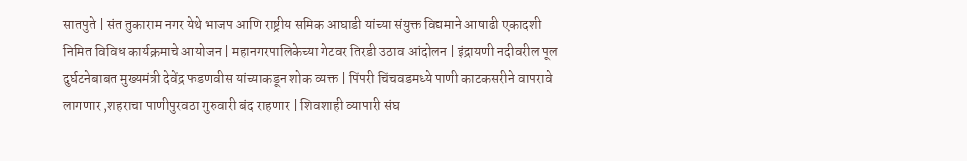सातपुते | संत तुकाराम नगर येथे भाजप आणि राष्ट्रीय समिक आघाडी यांच्या संयुक्त विद्यमाने आषाढी एकादशी निमित विविध कार्यक्रमाचे आयोजन | महानगरपालिकेच्या गेटवर तिरडी उठाव आंदोलन | इंद्रायणी नदीवरील पूल दुर्घटनेबाबत मुख्यमंत्री देवेंद्र फडणवीस यांच्याकडून शोक व्यक्त | पिंपरी चिंचवडमध्ये पाणी काटकसरीने वापरावे लागणार ,शहराचा पाणीपुरवठा गुरुवारी बंद राहणार | शिवशाही व्यापारी संघ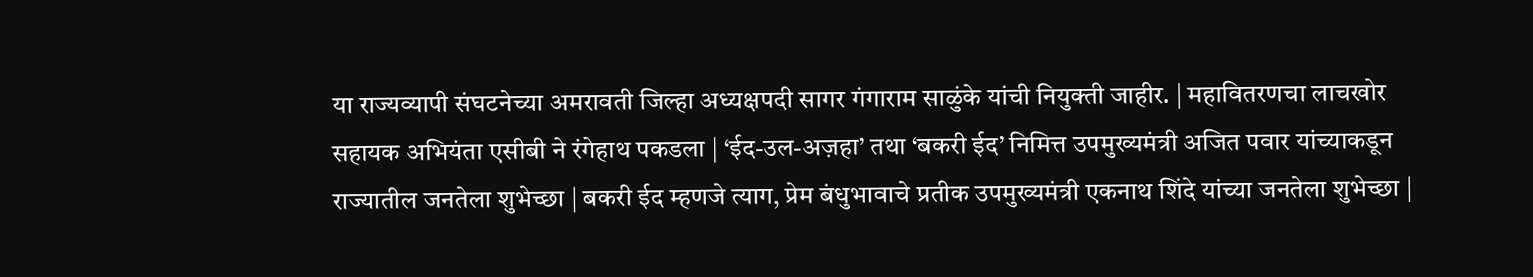या राज्यव्यापी संघटनेच्या अमरावती जिल्हा अध्यक्षपदी सागर गंगाराम साळुंके यांची नियुक्ती जाहीर. | महावितरणचा लाचखोर सहायक अभियंता एसीबी ने रंगेहाथ पकडला | ‘ईद-उल-अज़हा’ तथा ‘बकरी ईद’ निमित्त उपमुख्यमंत्री अजित पवार यांच्याकडून राज्यातील जनतेला शुभेच्छा | बकरी ईद म्हणजे त्याग, प्रेम बंधुभावाचे प्रतीक उपमुख्यमंत्री एकनाथ शिंदे यांच्या जनतेला शुभेच्छा |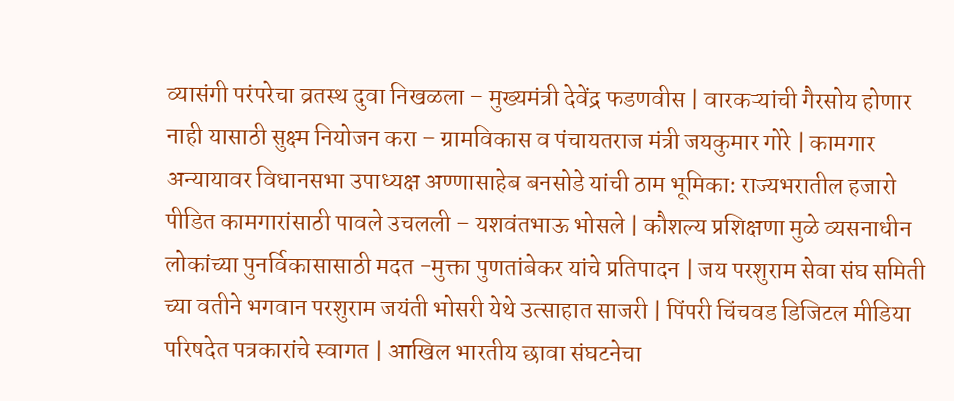व्यासंगी परंपरेचा व्रतस्थ दुवा निखळला – मुख्यमंत्री देवेंद्र फडणवीस | वारकऱ्यांची गैरसोय होणार नाही यासाठी सुक्ष्म नियोजन करा – ग्रामविकास व पंचायतराज मंत्री जयकुमार गोरे | कामगार अन्यायावर विधानसभा उपाध्यक्ष अण्णासाहेब बनसोडे यांची ठाम भूमिका: राज्यभरातील हजारो पीडित कामगारांसाठी पावले उचलली – यशवंतभाऊ भोसले | कौशल्य प्रशिक्षणा मुळे व्यसनाधीन लोकांच्या पुनर्विकासासाठी मदत -मुक्ता पुणतांबेकर यांचे प्रतिपादन | जय परशुराम सेवा संघ समिती च्या वतीने भगवान परशुराम जयंती भोसरी येथे उत्साहात साजरी | पिंपरी चिंचवड डिजिटल मीडिया परिषदेत पत्रकारांचे स्वागत | आखिल भारतीय छावा संघटनेचा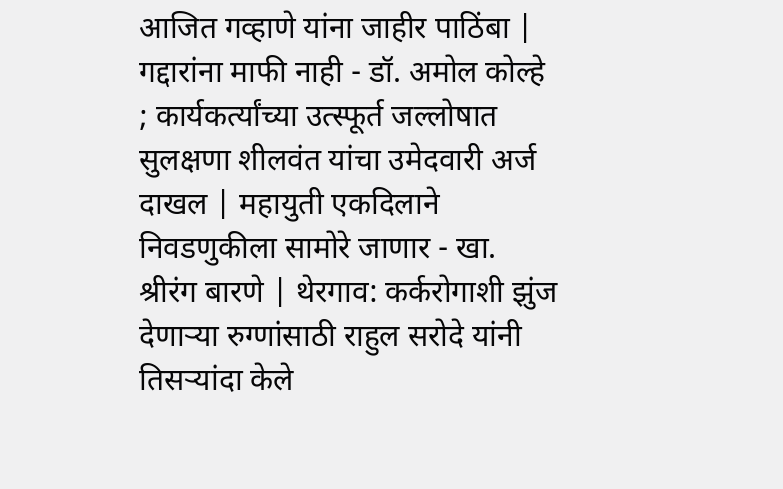आजित गव्हाणे यांना जाहीर पाठिंबा | गद्दारांना माफी नाही - डॉ. अमोल कोल्हे ; कार्यकर्त्यांच्या उत्स्फूर्त जल्लोषात सुलक्षणा शीलवंत यांचा उमेदवारी अर्ज दाखल | महायुती एकदिलाने निवडणुकीला सामोरे जाणार - खा. श्रीरंग बारणे | थेरगाव: कर्करोगाशी झुंज देणाऱ्या रुग्णांसाठी राहुल सरोदे यांनी तिसऱ्यांदा केले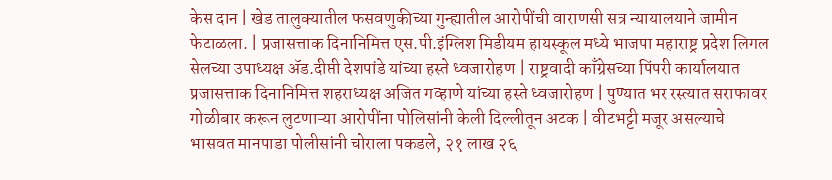केस दान | खेड तालुक्यातील फसवणुकीच्या गुन्ह्यातील आरोपींची वाराणसी सत्र न्यायालयाने जामीन फेटाळला. | प्रजासत्ताक दिनानिमित्त एस.पी.इंग्लिश मिडीयम हायस्कूल मध्ये भाजपा महाराष्ट्र प्रदेश लिगल सेलच्या उपाध्यक्ष ॲड.दीप्ती देशपांडे यांच्या हस्ते ध्वजारोहण | राष्ट्रवादी काँग्रेसच्या पिंपरी कार्यालयात प्रजासत्ताक दिनानिमित्त शहराध्यक्ष अजित गव्हाणे यांच्या हस्ते ध्वजारोहण | पुण्यात भर रस्त्यात सराफावर गोळीबार करून लुटणाऱ्या आरोपींना पोलिसांनी केली दिल्लीतून अटक | वीटभट्टी मजूर असल्याचे भासवत मानपाडा पोलीसांनी चोराला पकडले, २१ लाख २६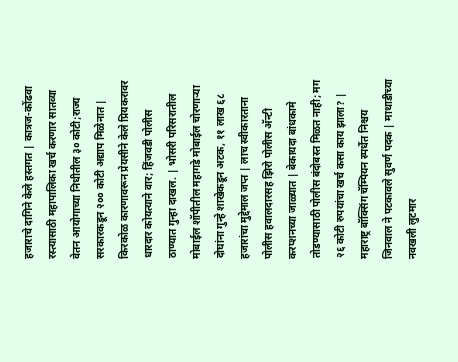हजाराचे दागिने केले हस्तगत | कात्रज-कोंढवा रस्त्यासाठी महापालिका खर्च करणार सातव्या वेतन आयोगाच्या निधीतील ३० कोटी;राज्य सरकारकडून २०० कोटी अद्याप मिळेनात | किरकोळ कारणावरून प्रेयसीने केले प्रियकरावर धारदार कोयत्याने वार; हिंजवडी पोलीस ठाण्यात गुन्हा दाखल. | भोसरी परिसरातील मोबाईल शॉपीतील महागडे मोबाईल चोरणाऱ्या दोघांना गुन्हे शाखेकडून अटक, ११ लाख ६८ हजारांचा मुद्देमाल जप्त | लाच स्वीकारताना पोलीस हवालदारसह झिरो पोलीस अ‍ॅन्टी करप्शनच्या जाळ्यात | बेकायदा बांधकामे तोडण्यासाठी पोलीस बंदोबस्त मिळत नाही; मग २६ कोटी रुपयांचा खर्च कसा काय झाला? | महाराष्ट्र बॉक्सिंग चॅम्पियन स्पर्धेत निश्चय जिनवाल ने पटकावले सुवर्ण पदक | माथाडीच्या नवखली लुटमार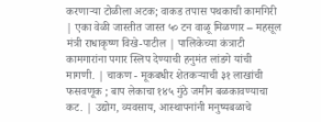करणाऱ्या टोळीला अटक; वाकड तपास पथकाची कामगिरी | एका वेळी जास्तीत जास्त ५० टन वाळू मिळणार – महसूल मंत्री राधाकृष्ण विखे-पाटील | पालिकेच्या कंत्राटी कामगारांना पगार स्लिप देण्याची हनुमंत लांडगे यांची मागणी. | चाकण - मूकबधीर शेतकऱ्याची ३१ लाखांची फसवणूक ; बाप लेकाचा १४५ गुंठे जमीन बळकावण्याचा कट. | उद्योग, व्यवसाय, आस्थापनांनी मनुष्यबळाचे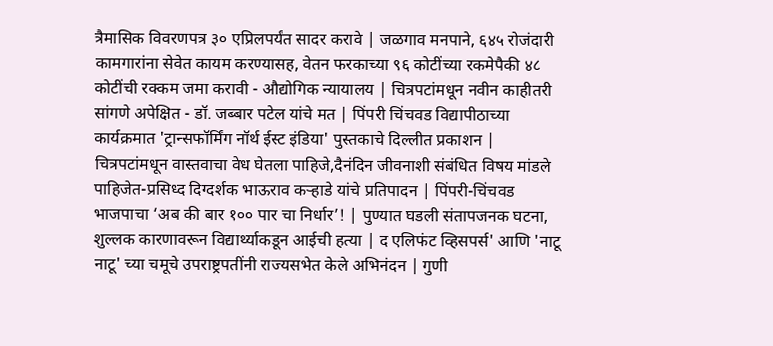त्रैमासिक विवरणपत्र ३० एप्रिलपर्यंत सादर करावे | जळगाव मनपाने, ६४५ रोजंदारी कामगारांना सेवेत कायम करण्यासह, वेतन फरकाच्या ९६ कोटींच्या रकमेपैकी ४८ कोटींची रक्कम जमा करावी - औद्योगिक न्यायालय | चित्रपटांमधून नवीन काहीतरी सांगणे अपेक्षित - डॉ. जब्बार पटेल यांचे मत | पिंपरी चिंचवड विद्यापीठाच्या कार्यक्रमात 'ट्रान्सफॉर्मिंग नॉर्थ ईस्ट इंडिया' पुस्तकाचे दिल्लीत प्रकाशन | चित्रपटांमधून वास्तवाचा वेध घेतला पाहिजे,दैनंदिन जीवनाशी संबंधित विषय मांडले पाहिजेत-प्रसिध्द दिग्दर्शक भाऊराव कऱ्हाडे यांचे प्रतिपादन | पिंपरी-चिंचवड भाजपाचा ‘अब की बार १०० पार चा निर्धार’! | पुण्यात घडली संतापजनक घटना, शुल्लक कारणावरून विद्यार्थ्याकडून आईची हत्या | द एलिफंट व्हिसपर्स' आणि 'नाटू नाटू' च्या चमूचे उपराष्ट्रपतींनी राज्यसभेत केले अभिनंदन | गुणी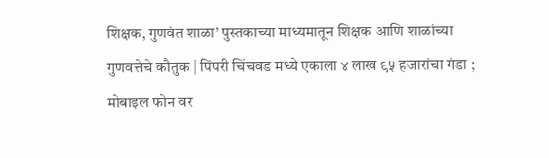शिक्षक, गुणवंत शाळा’ पुस्तकाच्या माध्यमातून शिक्षक आणि शाळांच्या गुणवत्तेचे कौतुक | पिंपरी चिंचवड मध्ये एकाला ४ लाख ९५ हजारांचा गंडा ; मोबाइल फोन वर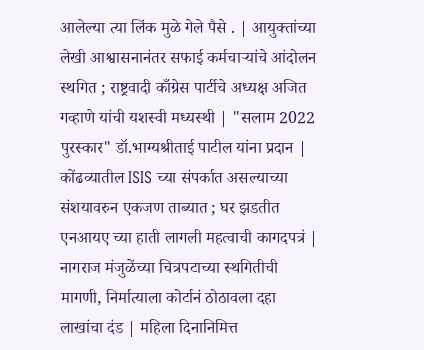आलेल्या त्या लिंक मुळे गेले पैसे . | आयुक्तांच्या लेखी आश्वासनानंतर सफाई कर्मचाऱ्यांचे आंदोलन स्थगित ; राष्ट्रवादी काँग्रेस पार्टीचे अध्यक्ष अजित गव्हाणे यांची यशस्वी मध्यस्थी | "सलाम 2022 पुरस्कार" डॉ.भाग्यश्रीताई पाटील यांना प्रदान | कोंढव्यातील ISIS च्या संपर्कात असल्याच्या संशयावरुन एकजण ताब्यात ; घर झडतीत एनआयए च्या हाती लागली महत्वाची कागदपत्रं | नागराज मंजुळेंच्या चित्रपटाच्या स्थगितीची मागणी, निर्मात्याला कोर्टानं ठोठावला दहा लाखांचा दंड | महिला दिनानिमित्त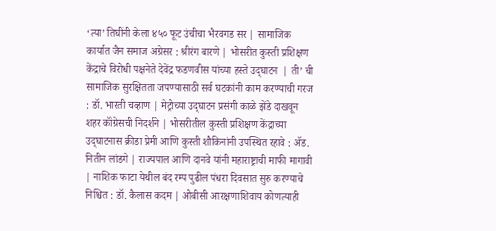‘त्या’ तिघींनी केला ४५० फूट उंचीचा भैरवगड सर | सामाजिक कार्यात जैन समाज अग्रेसर : श्रीरंग बारणे | भोसरीत कुस्ती प्रशिक्षण केंद्राचे विरोधी पक्षनेते देवेंद्र फडणवीस यांच्या हस्ते उद्‌घाटन  | ती’ ची सामाजिक सुरक्षितता जपण्यासाठी सर्व घटकांनी काम करण्याची गरज : डॉ. भारती चव्हाण | मेट्रोच्या उद्‌घाटन प्रसंगी काळे झेंडे दाखवून शहर कॉंग्रेसची निदर्शने | भोसरीतील कुस्ती प्रशिक्षण केंद्राच्या उद्‌घाटनास क्रीडा प्रेमी आणि कुस्ती शौकिनांनी उपस्थित रहावे : ॲड. नितीन लांडगे | राज्यपाल आणि दानवे यांनी महाराष्ट्राची माफी मागावी | नाशिक फाटा येथील बंद रम्प पुढील पंधरा दिवसात सुरु करण्याचे निश्चित : डॉ. कैलास कदम | ओबीसी आरक्षणाशिवाय कोणत्याही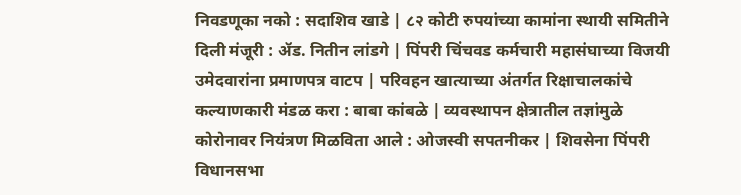निवडणूका नको : सदाशिव खाडे | ८२ कोटी रुपयांच्या कामांना स्थायी समितीने दिली मंजूरी : ॲड. नितीन लांडगे | पिंपरी चिंचवड कर्मचारी महासंघाच्या विजयी उमेदवारांना प्रमाणपत्र वाटप | परिवहन खात्याच्या अंतर्गत रिक्षाचालकांचे कल्याणकारी मंडळ करा : बाबा कांबळे | व्यवस्थापन क्षेत्रातील तज्ञांमुळे कोरोनावर नियंत्रण मिळविता आले : ओजस्वी सपतनीकर | शिवसेना पिंपरी विधानसभा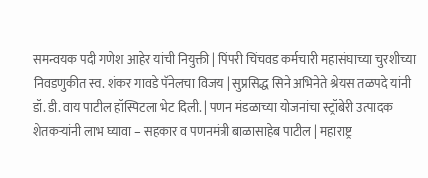समन्वयक पदी गणेश आहेर यांची नियुक्ती | पिंपरी चिंचवड कर्मचारी महासंघाच्या चुरशीच्या निवडणुकीत स्व. शंकर गावडे पॅनेलचा विजय | सुप्रसिद्ध सिने अभिनेते श्रेयस तळपदे यांनी डॉ. डी. वाय पाटील हॉस्पिटला भेट दिली. | पणन मंडळाच्या योजनांचा स्ट्रॉबेरी उत्पादक शेतकऱ्यांनी लाभ घ्यावा – सहकार व पणनमंत्री बाळासाहेब पाटील | महाराष्ट्र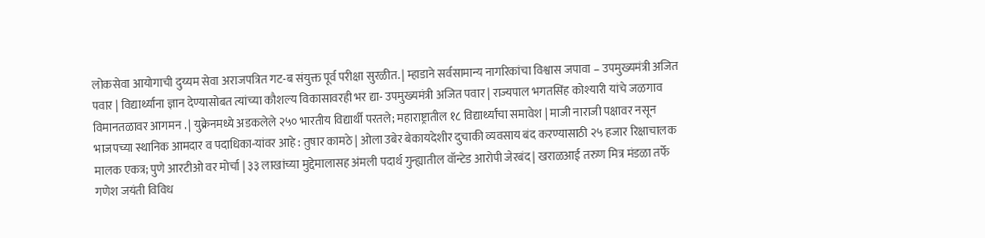लोकसेवा आयोगाची दुय्यम सेवा अराजपत्रित गट-ब संयुक्त पूर्व परीक्षा सुरळीत. | म्हाडाने सर्वसामान्य नागरिकांचा विश्वास जपावा – उपमुख्यमंत्री अजित पवार | विद्यार्थ्यांना ज्ञान देण्यासोबत त्यांच्या कौशल्य विकासावरही भर द्या- उपमुख्यमंत्री अजित पवार | राज्यपाल भगतसिंह कोश्यारी यांचे जळगाव विमानतळावर आगमन . | युक्रेनमध्ये अडकलेले २५० भारतीय विद्यार्थी परतले; महाराष्ट्रातील १८ विद्यार्थ्यांचा समावेश | माजी नाराजी पक्षावर नसून भाजपच्या स्थानिक आमदार व पदाधिका-यांवर आहे : तुषार कामठे | ओला उबेर बेकायदेशीर दुचाकी व्यवसाय बंद करण्यासाठी २५ हजार रिक्षाचालक मालक एकत्र; पुणे आरटीओ वर मोर्चा | ३३ लाखांच्या मुद्देमालासह अंमली पदार्थ गुन्ह्यातील वॉन्टेड आरोपी जेरबंद | खराळआई तरुण मित्र मंडळा तर्फे गणेश जयंती विविध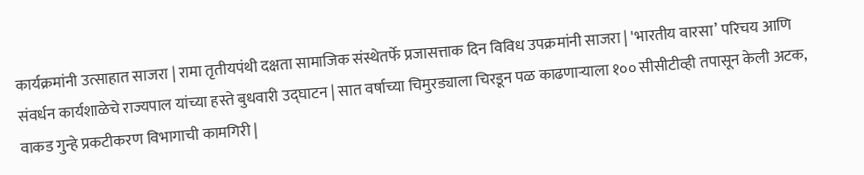कार्यक्रमांनी उत्साहात साजरा | रामा तृतीयपंथी दक्षता सामाजिक संस्थेतर्फे प्रजासत्ताक दिन विविध उपक्रमांनी साजरा | 'भारतीय वारसा’ परिचय आणि संवर्धन कार्यशाळेचे राज्यपाल यांच्या हस्ते बुधवारी उद्‌घाटन | सात वर्षाच्या चिमुरड्याला चिरडून पळ काढणाऱ्याला १०० सीसीटीव्ही तपासून केली अटक, वाकड गुन्हे प्रकटीकरण विभागाची कामगिरी |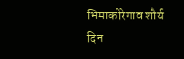भिमाकोरेगाव शौर्य दिन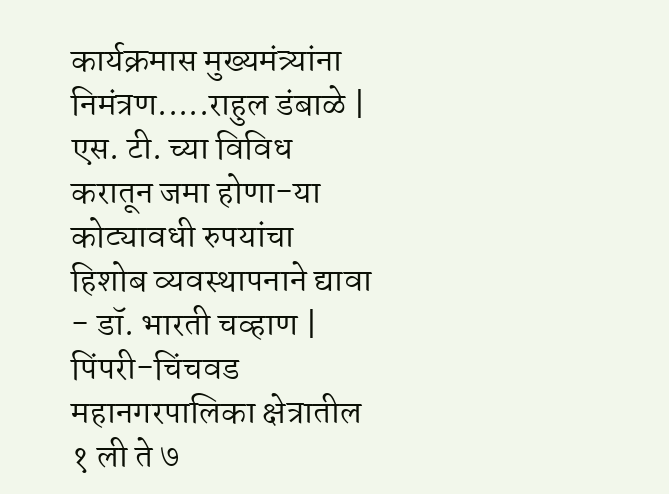कार्यक्रमास मुख्यमंत्र्यांना निमंत्रण.....राहुल डंबाळे | एस. टी. च्या विविध करातून जमा होणा-या कोट्यावधी रुपयांचा हिशोब व्यवस्थापनाने द्यावा - डॉ. भारती चव्हाण | पिंपरी-चिंचवड महानगरपालिका क्षेत्रातील १ ली ते ७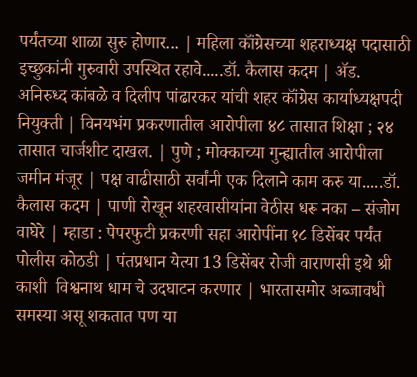पर्यंतच्या शाळा सुरु होणार... | महिला कॉंग्रेसच्या शहराध्यक्ष पदासाठी इच्छुकांनी गुरुवारी उपस्थित रहावे.....डॉ. कैलास कदम | ॲड. अनिरुध्द कांबळे व दिलीप पांढारकर यांची शहर कॉंग्रेस कार्याध्यक्षपदी नियुक्ती | विनयभंग प्रकरणातील आरोपीला ४८ तासात शिक्षा ; २४ तासात चार्जशीट दाखल. | पुणे ; मोक्काच्या गुन्ह्यातील आरोपीला जमीन मंजूर | पक्ष वाढीसाठी सर्वांनी एक दिलाने काम करु या.....डॉ. कैलास कदम | पाणी रोखून शहरवासीयांना वेठीस धरू नका – संजोग वाघेरे | म्हाडा : पेपरफुटी प्रकरणी सहा आरोपींना १८ डिसेंबर पर्यंत पोलीस कोठडी | पंतप्रधान येत्या 13 डिसेंबर रोजी वाराणसी इथे श्री काशी  विश्वनाथ धाम चे उदघाटन करणार | भारतासमोर अब्जावधी समस्या असू शकतात पण या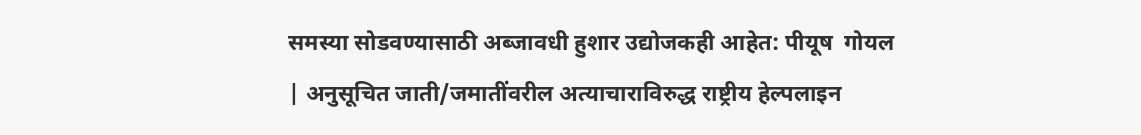समस्या सोडवण्यासाठी अब्जावधी हुशार उद्योजकही आहेत: पीयूष  गोयल | अनुसूचित जाती/जमातींवरील अत्याचाराविरुद्ध राष्ट्रीय हेल्पलाइन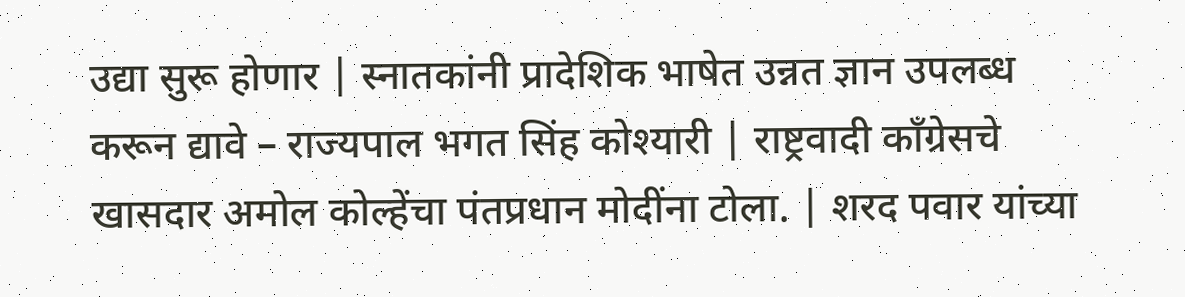उद्या सुरू होणार | स्नातकांनी प्रादेशिक भाषेत उन्नत ज्ञान उपलब्ध करून द्यावे – राज्यपाल भगत सिंह कोश्यारी | राष्ट्रवादी काँग्रेसचे खासदार अमोल कोल्हेंचा पंतप्रधान मोदींना टोला. | शरद पवार यांच्या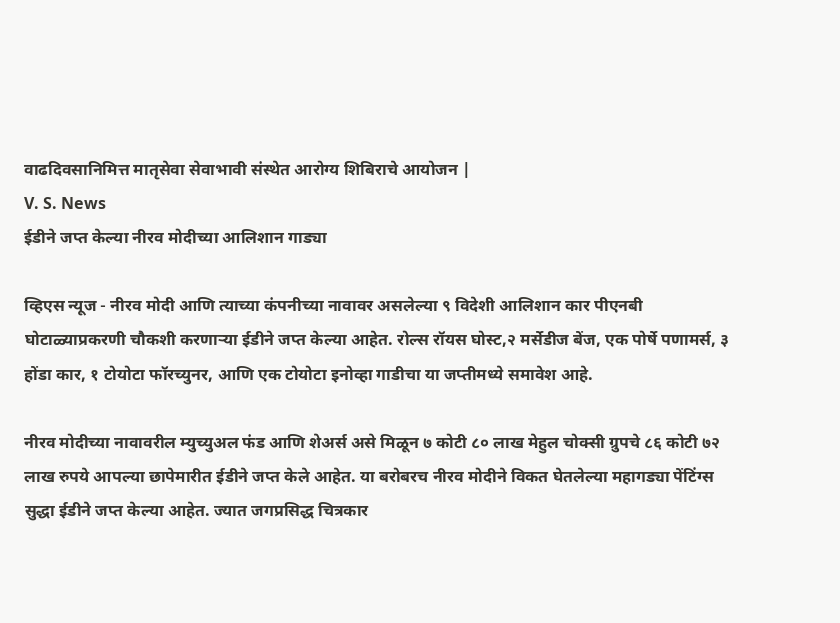वाढदिवसानिमित्त मातृसेवा सेवाभावी संस्थेत आरोग्य शिबिराचे आयोजन |
V. S. News
ईडीने जप्त केल्या नीरव मोदीच्या आलिशान गाड्या

व्हिएस न्यूज - नीरव मोदी आणि त्याच्या कंपनीच्या नावावर असलेल्या ९ विदेशी आलिशान कार पीएनबी घोटाळ्याप्रकरणी चौकशी करणाऱ्या ईडीने जप्त केल्या आहेत. रोल्स रॉयस घोस्ट,२ मर्सेडीज बेंज, एक पोर्षे पणामर्स, ३ होंडा कार, १ टोयोटा फॉरच्युनर, आणि एक टोयोटा इनोव्हा गाडीचा या जप्तीमध्ये समावेश आहे.

नीरव मोदीच्या नावावरील म्युच्युअल फंड आणि शेअर्स असे मिळून ७ कोटी ८० लाख मेहुल चोक्सी ग्रुपचे ८६ कोटी ७२ लाख रुपये आपल्या छापेमारीत ईडीने जप्त केले आहेत. या बरोबरच नीरव मोदीने विकत घेतलेल्या महागड्या पेंटिंग्स सुद्धा ईडीने जप्त केल्या आहेत. ज्यात जगप्रसिद्ध चित्रकार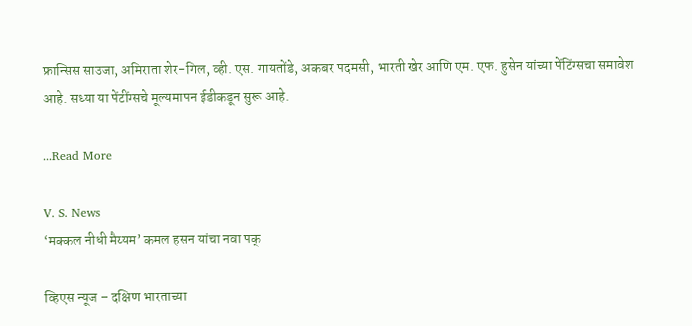फ्रान्सिस साउजा, अमिराता शेर-गिल, व्ही. एस. गायतोंडे, अकबर पदमसी, भारती खेर आणि एम. एफ. हुसेन यांच्या पेंटिंग्सचा समावेश आहे. सध्या या पेंटींग्सचे मूल्यमापन ईडीकडून सुरू आहे.

...Read More

V. S. News
‘मक्कल नीधी मैय्यम’ कमल हसन यांचा नवा पक्

व्हिएस न्यूज – दक्षिण भारताच्या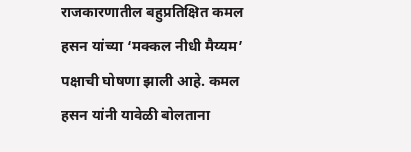राजकारणातील बहुप्रतिक्षित कमल हसन यांच्या ‘मक्कल नीधी मैय्यम’ पक्षाची घोषणा झाली आहे. कमल हसन यांनी यावेळी बोलताना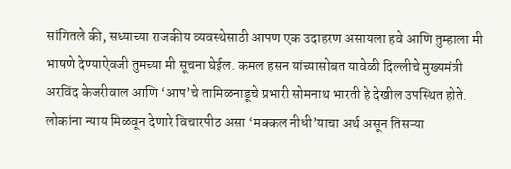सांगितले की, सध्याच्या राजकीय व्यवस्थेसाठी आपण एक उदाहरण असायला हवे आणि तुम्हाला मी भाषणे देण्याऐवजी तुमच्या मी सूचना घेईल. कमल हसन यांच्यासोबत यावेळी दिल्लीचे मुख्यमंत्री अरविंद केजरीवाल आणि ‘आप’चे तामिळनाडूचे प्रभारी सोमनाथ भारती हे देखील उपस्थित होते. लोकांना न्याय मिळवून देणारे विचारपीठ असा ‘मक्कल नीधी’याचा अर्थ असून तिसऱ्या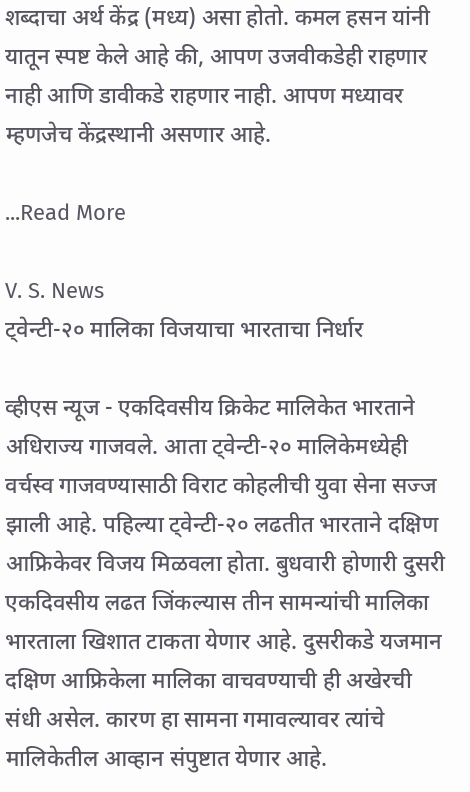शब्दाचा अर्थ केंद्र (मध्य) असा होतो. कमल हसन यांनी यातून स्पष्ट केले आहे की, आपण उजवीकडेही राहणार नाही आणि डावीकडे राहणार नाही. आपण मध्यावर म्हणजेच केंद्रस्थानी असणार आहे.

...Read More

V. S. News
ट्वेन्टी-२० मालिका विजयाचा भारताचा निर्धार

व्हीएस न्यूज - एकदिवसीय क्रिकेट मालिकेत भारताने अधिराज्य गाजवले. आता ट्वेन्टी-२० मालिकेमध्येही वर्चस्व गाजवण्यासाठी विराट कोहलीची युवा सेना सज्ज झाली आहे. पहिल्या ट्वेन्टी-२० लढतीत भारताने दक्षिण आफ्रिकेवर विजय मिळवला होता. बुधवारी होणारी दुसरी एकदिवसीय लढत जिंकल्यास तीन सामन्यांची मालिका भारताला खिशात टाकता येणार आहे. दुसरीकडे यजमान दक्षिण आफ्रिकेला मालिका वाचवण्याची ही अखेरची संधी असेल. कारण हा सामना गमावल्यावर त्यांचे मालिकेतील आव्हान संपुष्टात येणार आहे.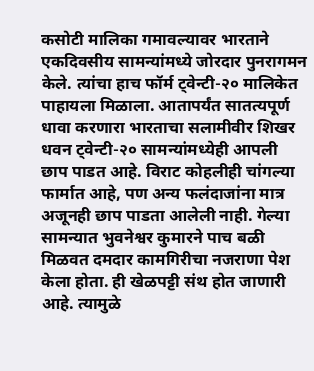कसोटी मालिका गमावल्यावर भारताने एकदिवसीय सामन्यांमध्ये जोरदार पुनरागमन केले. त्यांचा हाच फॉर्म ट्वेन्टी-२० मालिकेत पाहायला मिळाला. आतापर्यंत सातत्यपूर्ण धावा करणारा भारताचा सलामीवीर शिखर धवन ट्वेन्टी-२० सामन्यांमध्येही आपली छाप पाडत आहे. विराट कोहलीही चांगल्या फार्मात आहे, पण अन्य फलंदाजांना मात्र अजूनही छाप पाडता आलेली नाही. गेल्या सामन्यात भुवनेश्वर कुमारने पाच बळी मिळवत दमदार कामगिरीचा नजराणा पेश केला होता. ही खेळपट्टी संथ होत जाणारी आहे. त्यामुळे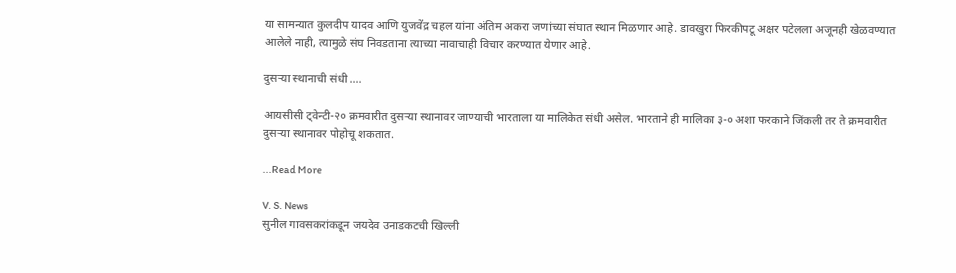या सामन्यात कुलदीप यादव आणि युजवेंद्र चहल यांना अंतिम अकरा जणांच्या संघात स्थान मिळणार आहे. डावखुरा फिरकीपटू अक्षर पटेलला अजूनही खेळवण्यात आलेले नाही, त्यामुळे संघ निवडताना त्याच्या नावाचाही विचार करण्यात येणार आहे.

दुसऱ्या स्थानाची संधी ….

आयसीसी ट्वेन्टी-२० क्रमवारीत दुसऱ्या स्थानावर जाण्याची भारताला या मालिकेत संधी असेल. भारताने ही मालिका ३-० अशा फरकाने जिंकली तर ते क्रमवारीत दुसऱ्या स्थानावर पोहोचू शकतात.

...Read More

V. S. News
सुनील गावसकरांकडून जयदेव उनाडकटची खिल्ली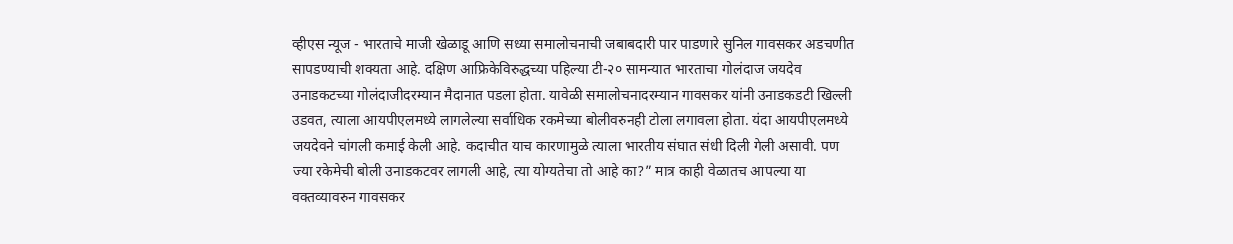व्हीएस न्यूज - भारताचे माजी खेळाडू आणि सध्या समालोचनाची जबाबदारी पार पाडणारे सुनिल गावसकर अडचणीत सापडण्याची शक्यता आहे. दक्षिण आफ्रिकेविरुद्धच्या पहिल्या टी-२० सामन्यात भारताचा गोलंदाज जयदेव उनाडकटच्या गोलंदाजीदरम्यान मैदानात पडला होता. यावेळी समालोचनादरम्यान गावसकर यांनी उनाडकडटी खिल्ली उडवत, त्याला आयपीएलमध्ये लागलेल्या सर्वाधिक रकमेच्या बोलीवरुनही टोला लगावला होता. यंदा आयपीएलमध्ये जयदेवने चांगली कमाई केली आहे. कदाचीत याच कारणामुळे त्याला भारतीय संघात संधी दिली गेली असावी. पण ज्या रकेमेची बोली उनाडकटवर लागली आहे, त्या योग्यतेचा तो आहे का?” मात्र काही वेळातच आपल्या या वक्तव्यावरुन गावसकर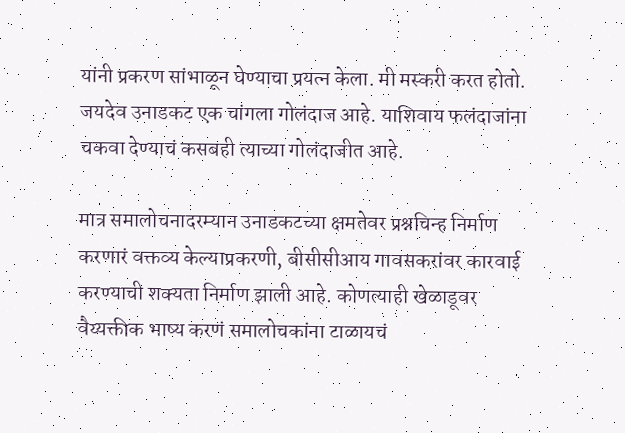यांनी प्रकरण सांभाळून घेण्याचा प्रयत्न केला. मी मस्करी करत होतो. जयदेव उनाडकट एक चांगला गोलंदाज आहे. याशिवाय फलंदाजांना चकवा देण्याचं कसबही त्याच्या गोलंदाजीत आहे.

मात्र समालोचनादरम्यान उनाडकटच्या क्षमतेवर प्रश्नचिन्ह निर्माण करणारं वक्तव्य केल्याप्रकरणी, बीसीसीआय गावसकरांवर कारवाई करण्याची शक्यता निर्माण झाली आहे. कोणत्याही खेळाडूवर वैय्यक्तीक भाष्य करणं समालोचकांना टाळायचं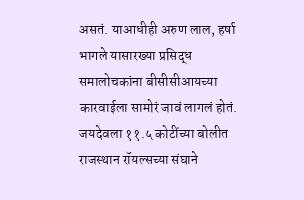असतं. याआधीही अरुण लाल, हर्षा भागले यासारख्या प्रसिद्ध समालोचकांना बीसीसीआयच्या कारवाईला सामोरं जावं लागलं होतं. जयदेवला ११.५ कोटींच्या बोलीत राजस्थान रॉयल्सच्या संघाने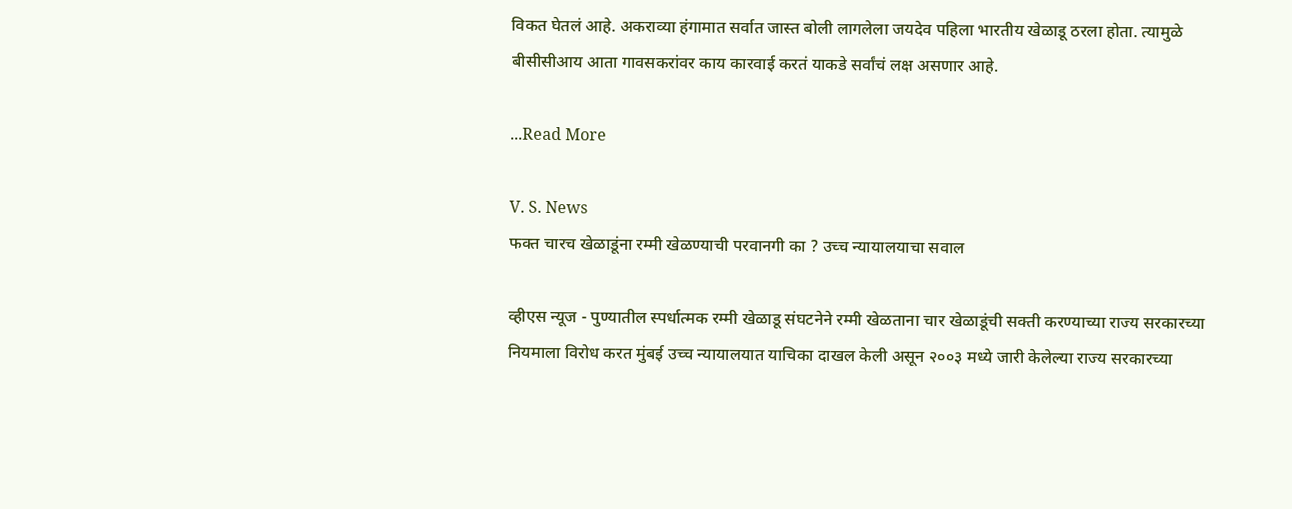विकत घेतलं आहे. अकराव्या हंगामात सर्वात जास्त बोली लागलेला जयदेव पहिला भारतीय खेळाडू ठरला होता. त्यामुळे बीसीसीआय आता गावसकरांवर काय कारवाई करतं याकडे सर्वांचं लक्ष असणार आहे.

...Read More

V. S. News
फक्त चारच खेळाडूंना रम्मी खेळण्याची परवानगी का ? उच्च न्यायालयाचा सवाल

व्हीएस न्यूज - पुण्यातील स्पर्धात्मक रम्मी खेळाडू संघटनेने रम्मी खेळताना चार खेळाडूंची सक्ती करण्याच्या राज्य सरकारच्या नियमाला विरोध करत मुंबई उच्च न्यायालयात याचिका दाखल केली असून २००३ मध्ये जारी केलेल्या राज्य सरकारच्या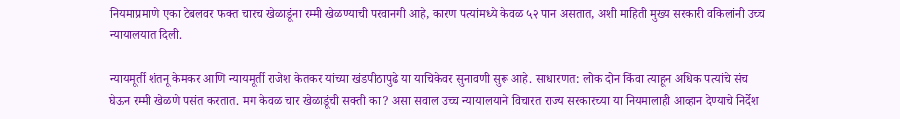नियमाप्रमाणे एका टेबलवर फक्त चारच खेळाडूंना रम्मी खेळण्याची परवानगी आहे, कारण पत्यांमध्ये केवळ ५२ पान असतात, अशी माहिती मुख्य सरकारी वकिलांनी उच्च न्यायालयात दिली.

न्यायमूर्ती शंतनू केमकर आणि न्यायमूर्ती राजेश केतकर यांच्या खंडपीठापुढे या याचिकेवर सुनावणी सुरू आहे. साधारणत: लोक दोन किंवा त्याहून अधिक पत्यांचे संच घेऊन रम्मी खेळणे पसंत करतात. मग केवळ चार खेळाडूंची सक्ती का? असा सवाल उच्च न्यायालयाने विचारत राज्य सरकारच्या या नियमालाही आव्हान देण्याचे निर्देश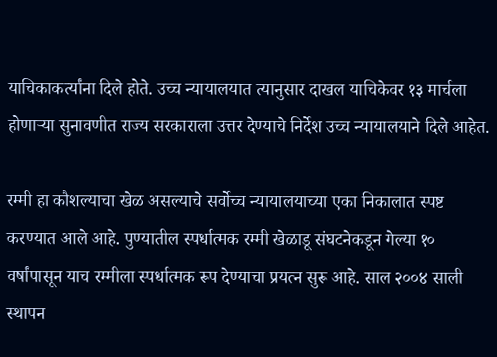याचिकाकर्त्यांना दिले होते. उच्च न्यायालयात त्यानुसार दाखल याचिकेवर १३ मार्चला होणाऱ्या सुनावणीत राज्य सरकाराला उत्तर देण्याचे निर्देश उच्च न्यायालयाने दिले आहेत.

रम्मी हा कौशल्याचा खेळ असल्याचे सर्वोच्च न्यायालयाच्या एका निकालात स्पष्ट करण्यात आले आहे. पुण्यातील स्पर्धात्मक रम्मी खेळाडू संघटनेकडून गेल्या १० वर्षांपासून याच रम्मीला स्पर्धात्मक रूप देण्याचा प्रयत्न सुरू आहे. साल २००४ साली स्थापन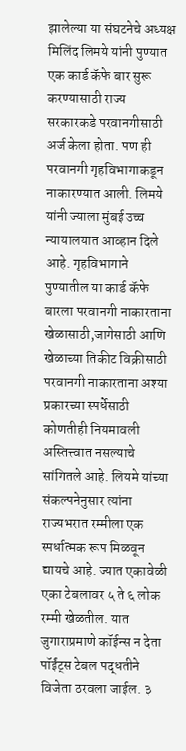झालेल्या या संघटनेचे अध्यक्ष मिलिंद लिमये यांनी पुण्यात एक कार्ड कॅफे बार सुरू करण्यासाठी राज्य सरकारकडे परवानगीसाठी अर्ज केला होता. पण ही परवानगी गृहविभागाकडून नाकारण्यात आली. लिमये यांनी ज्याला मुंबई उच्च न्यायालयात आव्हान दिले आहे. गृहविभागाने पुण्यातील या कार्ड कॅफे बारला परवानगी नाकारताना खेळासाठी,जागेसाठी आणि खेळाच्या तिकीट विक्रीसाठी परवानगी नाकारताना अश्या प्रकारच्या स्पर्धेसाठी कोणतीही नियमावली अस्तित्त्वात नसल्याचे सांगितले आहे. लियमे यांच्या संकल्पनेनुसार त्यांना राज्यभरात रम्मीला एक स्पर्धात्मक रूप मिळवून द्यायचे आहे. ज्यात एकावेळी एका टेबलावर ५ ते ६ लोक रम्मी खेळतील. यात जुगाराप्रमाणे कॉईन्स न देता पॉईंट्स टेबल पद्धतीने विजेता ठरवला जाईल. ३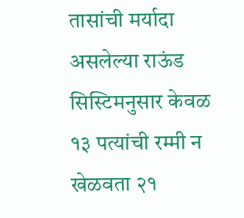तासांची मर्यादा असलेल्या राऊंड सिस्टिमनुसार केवळ १३ पत्यांची रम्मी न खेळवता २१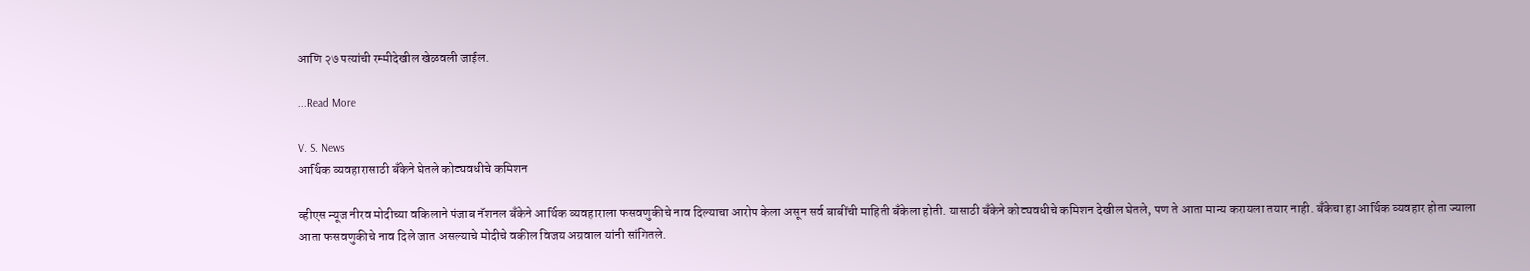आणि २७ पत्यांची रम्मीदेखील खेळवली जाईल.

...Read More

V. S. News
आर्थिक व्यवहारासाठी बँकेने घेतले कोट्यवधीचे कमिशन

व्हीएस न्यूज नीरव मोदीच्या वकिलाने पंजाब नॅशनल बँकेने आर्थिक व्यवहाराला फसवणुकीचे नाव दिल्याचा आरोप केला असून सर्व बाबींची माहिती बँकेला होती. यासाठी बँकेने कोट्यवधीचे कमिशन देखील घेतले, पण ते आता मान्य करायला तयार नाही. बँकेचा हा आर्थिक व्यवहार होता ज्याला आता फसवणुकीचे नाव दिले जात असल्याचे मोदीचे वकील विजय अग्रवाल यांनी सांगितले.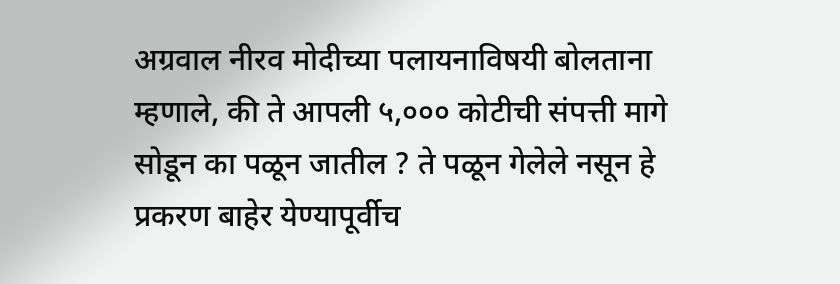अग्रवाल नीरव मोदीच्या पलायनाविषयी बोलताना म्हणाले, की ते आपली ५,००० कोटीची संपत्ती मागे सोडून का पळून जातील ? ते पळून गेलेले नसून हे प्रकरण बाहेर येण्यापूर्वीच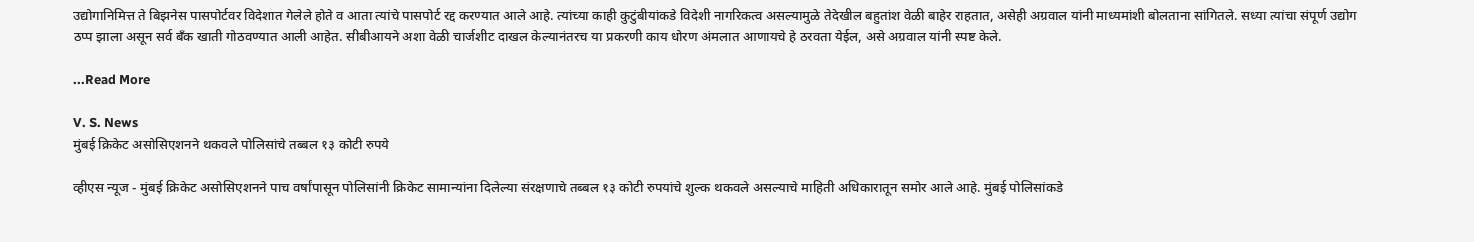उद्योगानिमित्त ते बिझनेस पासपोर्टवर विदेशात गेलेले होते व आता त्यांचे पासपोर्ट रद्द करण्यात आले आहे. त्यांच्या काही कुटुंबीयांकडे विदेशी नागरिकत्व असल्यामुळे तेदेखील बहुतांश वेळी बाहेर राहतात, असेही अग्रवाल यांनी माध्यमांशी बोलताना सांगितले. सध्या त्यांचा संपूर्ण उद्योग ठप्प झाला असून सर्व बँक खाती गोठवण्यात आली आहेत. सीबीआयने अशा वेळी चार्जशीट दाखल केल्यानंतरच या प्रकरणी काय धोरण अंमलात आणायचे हे ठरवता येईल, असे अग्रवाल यांनी स्पष्ट केले.

...Read More

V. S. News
मुंबई क्रिकेट असोसिएशनने थकवले पोलिसांचे तब्बल १३ कोटी रुपये

व्हीएस न्यूज - मुंबई क्रिकेट असोसिएशनने पाच वर्षांपासून पोलिसांनी क्रिकेट सामान्यांना दिलेल्या संरक्षणाचे तब्बल १३ कोटी रुपयांचे शुल्क थकवले असल्याचे माहिती अधिकारातून समोर आले आहे. मुंबई पोलिसांकडे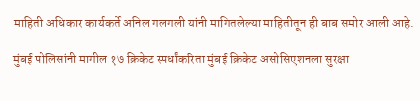माहिती अधिकार कार्यकर्ते अनिल गलगली यांनी मागितलेल्या माहितीतून ही बाब समोर आली आहे.

मुंबई पोलिसांनी मागील १७ क्रिकेट स्पर्धांकरिता मुंबई क्रिकेट असोसिएशनला सुरक्षा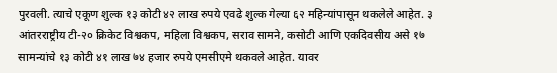पुरवली. त्याचे एकूण शुल्क १३ कोटी ४२ लाख रुपये एवढे शुल्क गेल्या ६२ महिन्यांपासून थकलेले आहेत. ३ आंतरराष्ट्रीय टी-२० क्रिकेट विश्वकप, महिला विश्वकप, सराव सामने, कसोटी आणि एकदिवसीय असे १७ सामन्यांचे १३ कोटी ४१ लाख ७४ हजार रुपये एमसीएमे थकवले आहेत. यावर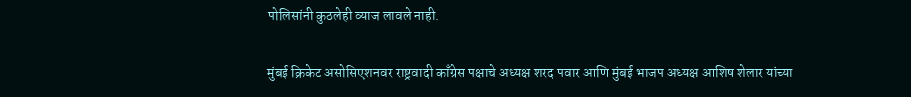पोलिसांनी कुठलेही व्याज लावले नाही.

मुंबई क्रिकेट असोसिएशनवर राष्ट्रवादी काँग्रेस पक्षाचे अध्यक्ष शरद पवार आणि मुंबई भाजप अध्यक्ष आशिष शेलार यांच्या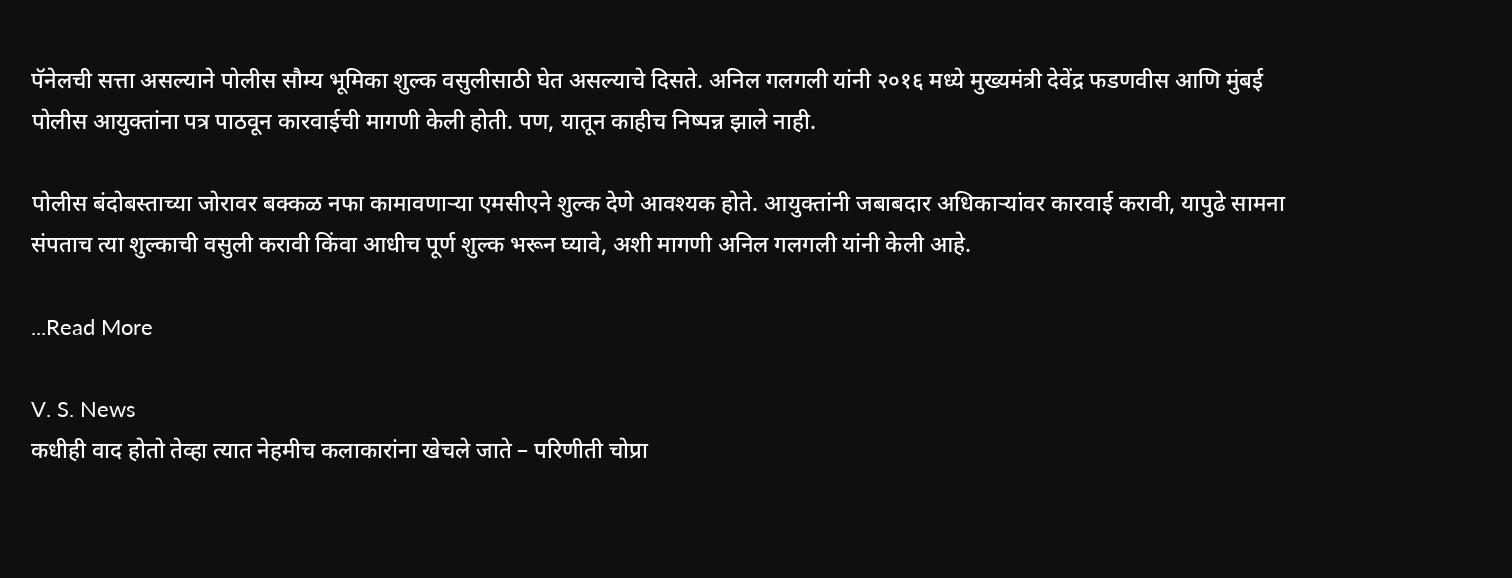पॅनेलची सत्ता असल्याने पोलीस सौम्य भूमिका शुल्क वसुलीसाठी घेत असल्याचे दिसते. अनिल गलगली यांनी २०१६ मध्ये मुख्यमंत्री देवेंद्र फडणवीस आणि मुंबई पोलीस आयुक्तांना पत्र पाठवून कारवाईची मागणी केली होती. पण, यातून काहीच निष्पन्न झाले नाही.

पोलीस बंदोबस्ताच्या जोरावर बक्कळ नफा कामावणाऱ्या एमसीएने शुल्क देणे आवश्यक होते. आयुक्तांनी जबाबदार अधिकाऱ्यांवर कारवाई करावी, यापुढे सामना संपताच त्या शुल्काची वसुली करावी किंवा आधीच पूर्ण शुल्क भरून घ्यावे, अशी मागणी अनिल गलगली यांनी केली आहे.

...Read More

V. S. News
कधीही वाद होतो तेव्हा त्यात नेहमीच कलाकारांना खेचले जाते – परिणीती चोप्रा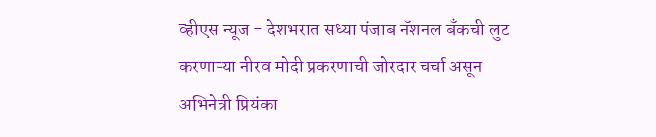व्हीएस न्यूज - देशभरात सध्या पंजाब नॅशनल बँकची लुट करणाऱ्या नीरव मोदी प्रकरणाची जोरदार चर्चा असून अभिनेत्री प्रियंका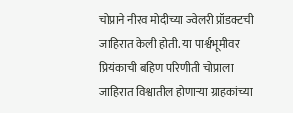चोप्राने नीरव मोदीच्या ज्वेलरी प्रॉडक्टची जाहिरात केली होती. या पार्श्वभूमीवर प्रियंकाची बहिण परिणीती चोप्राला जाहिरात विश्वातील होणाऱ्या ग्राहकांच्या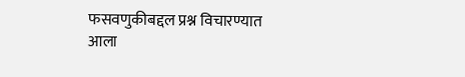फसवणुकीबद्दल प्रश्न विचारण्यात आला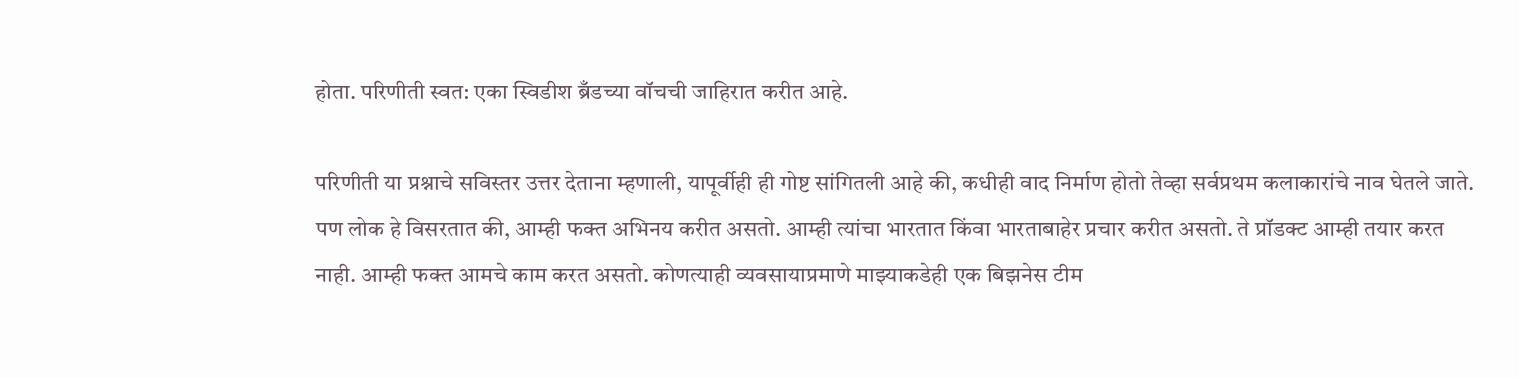होता. परिणीती स्वत: एका स्विडीश ब्रँडच्या वॉचची जाहिरात करीत आहे.

परिणीती या प्रश्नाचे सविस्तर उत्तर देताना म्हणाली, यापूर्वीही ही गोष्ट सांगितली आहे की, कधीही वाद निर्माण होतो तेव्हा सर्वप्रथम कलाकारांचे नाव घेतले जाते. पण लोक हे विसरतात की, आम्ही फक्त अभिनय करीत असतो. आम्ही त्यांचा भारतात किंवा भारताबाहेर प्रचार करीत असतो. ते प्रॉडक्ट आम्ही तयार करत नाही. आम्ही फक्त आमचे काम करत असतो. कोणत्याही व्यवसायाप्रमाणे माझ्याकडेही एक बिझनेस टीम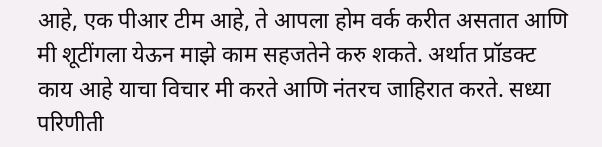आहे, एक पीआर टीम आहे, ते आपला होम वर्क करीत असतात आणि मी शूटींगला येऊन माझे काम सहजतेने करु शकते. अर्थात प्रॉडक्ट काय आहे याचा विचार मी करते आणि नंतरच जाहिरात करते. सध्या परिणीती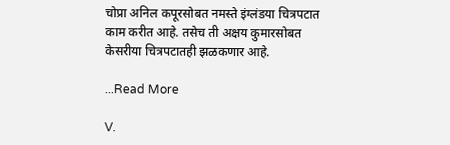चोप्रा अनिल कपूरसोबत नमस्ते इंग्लंडया चित्रपटात काम करीत आहे. तसेच ती अक्षय कुमारसोबत केसरीया चित्रपटातही झळकणार आहे.

...Read More

V.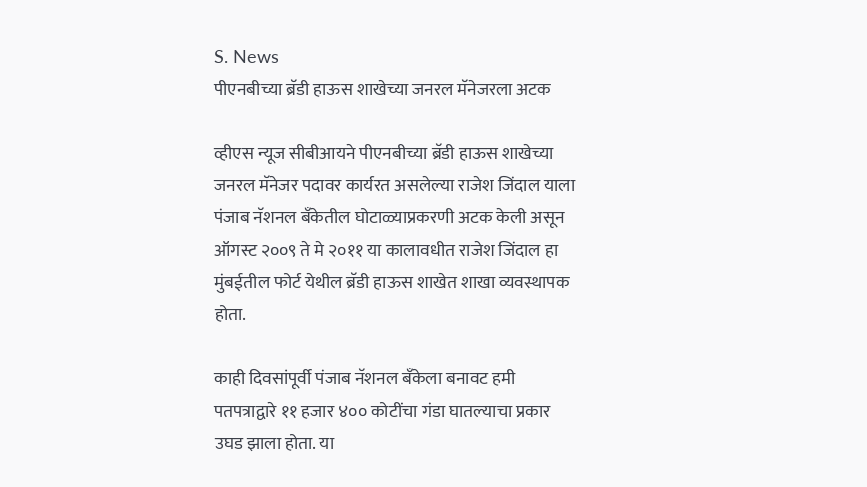S. News
पीएनबीच्या ब्रॅडी हाऊस शाखेच्या जनरल मॅनेजरला अटक

व्हीएस न्यूज सीबीआयने पीएनबीच्या ब्रॅडी हाऊस शाखेच्या जनरल मॅनेजर पदावर कार्यरत असलेल्या राजेश जिंदाल याला पंजाब नॅशनल बँकेतील घोटाळ्याप्रकरणी अटक केली असून ऑगस्ट २००९ ते मे २०११ या कालावधीत राजेश जिंदाल हा मुंबईतील फोर्ट येथील ब्रॅडी हाऊस शाखेत शाखा व्यवस्थापक होता.

काही दिवसांपूर्वी पंजाब नॅशनल बँकेला बनावट हमी पतपत्राद्वारे ११ हजार ४०० कोटींचा गंडा घातल्याचा प्रकार उघड झाला होता. या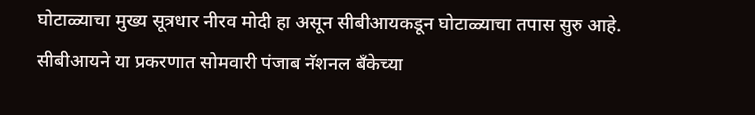घोटाळ्याचा मुख्य सूत्रधार नीरव मोदी हा असून सीबीआयकडून घोटाळ्याचा तपास सुरु आहे. सीबीआयने या प्रकरणात सोमवारी पंजाब नॅशनल बँकेच्या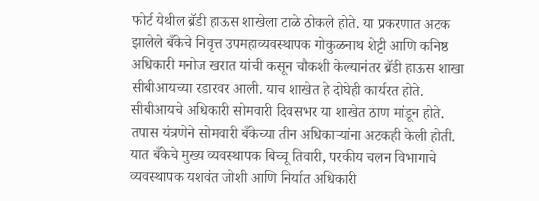फोर्ट येथील ब्रॅडी हाऊस शाखेला टाळे ठोकले होते. या प्रकरणात अटक झालेले बँकेचे निवृत्त उपमहाव्यवस्थापक गोकुळनाथ शेट्टी आणि कनिष्ठ अधिकारी मनोज खरात यांची कसून चौकशी केल्यानंतर ब्रॅडी हाऊस शाखा सीबीआयच्या रडारवर आली. याच शाखेत हे दोघेही कार्यरत होते. सीबीआयचे अधिकारी सोमवारी दिवसभर या शाखेत ठाण मांडून होते. तपास यंत्रणेने सोमवारी बँकेच्या तीन अधिकाऱ्यांना अटकही केली होती. यात बँकेचे मुख्य व्यवस्थापक बिच्चू तिवारी, परकीय चलन विभागाचे व्यवस्थापक यशवंत जोशी आणि निर्यात अधिकारी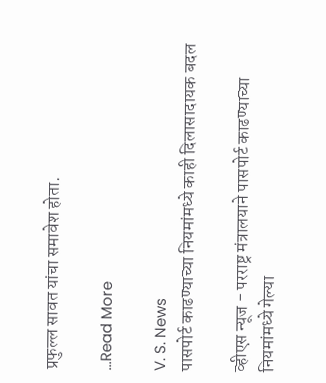प्रफुल्ल सावत यांचा समावेश होता.

...Read More

V. S. News
पासपोर्ट काढण्याच्या नियमांमध्ये काही दिलासादायक बदल

व्हीएस न्यूज - परराष्ट्र मंत्रालयाने पासपोर्ट काढण्याच्या नियमांमध्ये गेल्या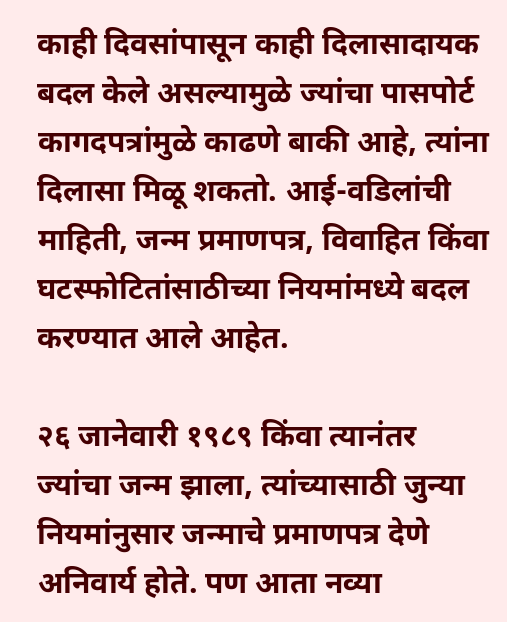काही दिवसांपासून काही दिलासादायक बदल केले असल्यामुळे ज्यांचा पासपोर्ट कागदपत्रांमुळे काढणे बाकी आहे, त्यांना दिलासा मिळू शकतो. आई-वडिलांची माहिती, जन्म प्रमाणपत्र, विवाहित किंवा घटस्फोटितांसाठीच्या नियमांमध्ये बदल करण्यात आले आहेत.

२६ जानेवारी १९८९ किंवा त्यानंतर ज्यांचा जन्म झाला, त्यांच्यासाठी जुन्या नियमांनुसार जन्माचे प्रमाणपत्र देणे अनिवार्य होते. पण आता नव्या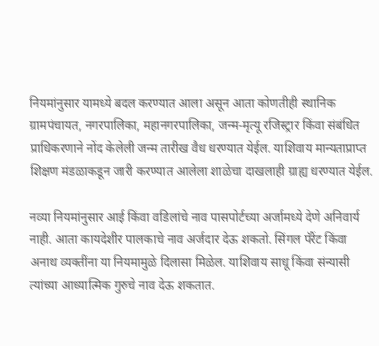नियमांनुसार यामध्ये बदल करण्यात आला असून आता कोणतीही स्थानिक ग्रामपंचायत, नगरपालिका, महानगरपालिका, जन्म-मृत्यू रजिस्ट्रार किंवा संबंधित प्राधिकरणाने नोंद केलेली जन्म तारीख वैध धरण्यात येईल. याशिवाय मान्यताप्राप्त शिक्षण मंडळाकडून जारी करण्यात आलेला शाळेचा दाखलाही ग्राह्य धरण्यात येईल.

नव्या नियमांनुसार आई किंवा वडिलांचे नाव पासपोर्टच्या अर्जामध्ये देणे अनिवार्य नाही. आता कायदेशीर पालकाचे नाव अर्जदार देऊ शकतो. सिंगल पॅरेंट किंवा अनाथ व्यक्तींना या नियमामुळे दिलासा मिळेल. याशिवाय साधू किंवा संन्यासी त्यांच्या आध्यात्मिक गुरुचे नाव देऊ शकतात.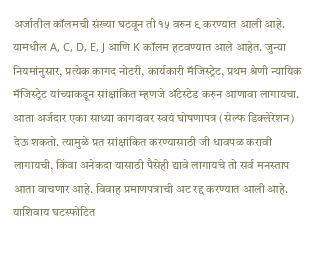अर्जातील कॉलमची संख्या घटवून ती १५ वरुन ९ करण्यात आली आहे. यामधील A, C, D, E, J आणि K कॉलम हटवण्यात आले आहेत. जुन्या नियमांनुसार, प्रत्येक कागद नोटरी, कार्यकारी मॅजिस्ट्रेट, प्रथम श्रेणी न्यायिक मॅजिस्ट्रेट यांच्याकडून सांक्षांकित म्हणजे ॲटेस्टेड करुन आणावा लागायचा. आता अर्जदार एका साध्या कागदावर स्वयं घोषणापत्र (सेल्फ डिक्लेरेशन) देऊ शकतो. त्यामुळे प्रत सांक्षांकित करण्यासाठी जी धावपळ करावी लागायची, किंवा अनेकदा यासाठी पैसेही द्यावे लागायचे तो सर्व मनस्ताप आता वाचणार आहे. विवाह प्रमाणपत्राची अट रद्द करण्यात आली आहे. याशिवाय घटस्फोटित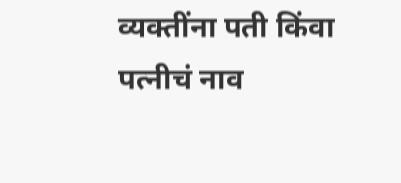व्यक्तींना पती किंवा पत्नीचं नाव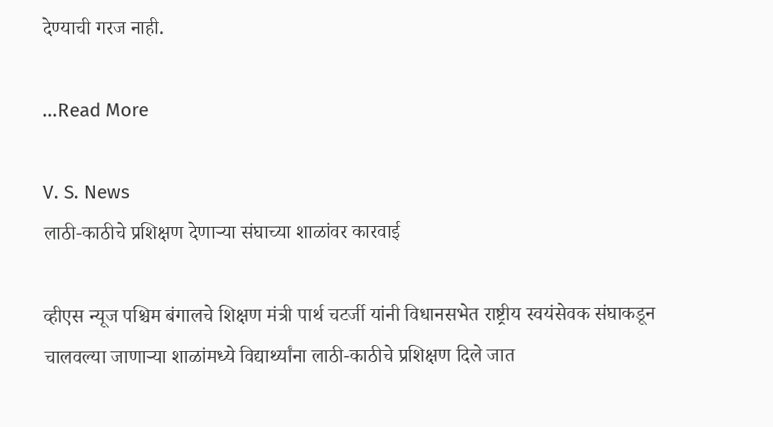देण्याची गरज नाही.

...Read More

V. S. News
लाठी-काठीचे प्रशिक्षण देणाऱ्या संघाच्या शाळांवर कारवाई

व्हीएस न्यूज पश्चिम बंगालचे शिक्षण मंत्री पार्थ चटर्जी यांनी विधानसभेत राष्ट्रीय स्वयंसेवक संघाकडून चालवल्या जाणाऱ्या शाळांमध्ये विद्यार्थ्यांना लाठी-काठीचे प्रशिक्षण दिले जात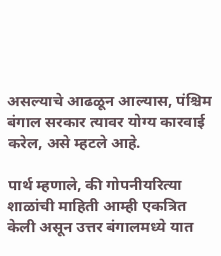असल्याचे आढळून आल्यास, पंश्चिम बंगाल सरकार त्यावर योग्य कारवाई करेल, असे म्हटले आहे.

पार्थ म्हणाले, की गोपनीयरित्या शाळांची माहिती आम्ही एकत्रित केली असून उत्तर बंगालमध्ये यात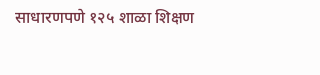साधारणपणे १२५ शाळा शिक्षण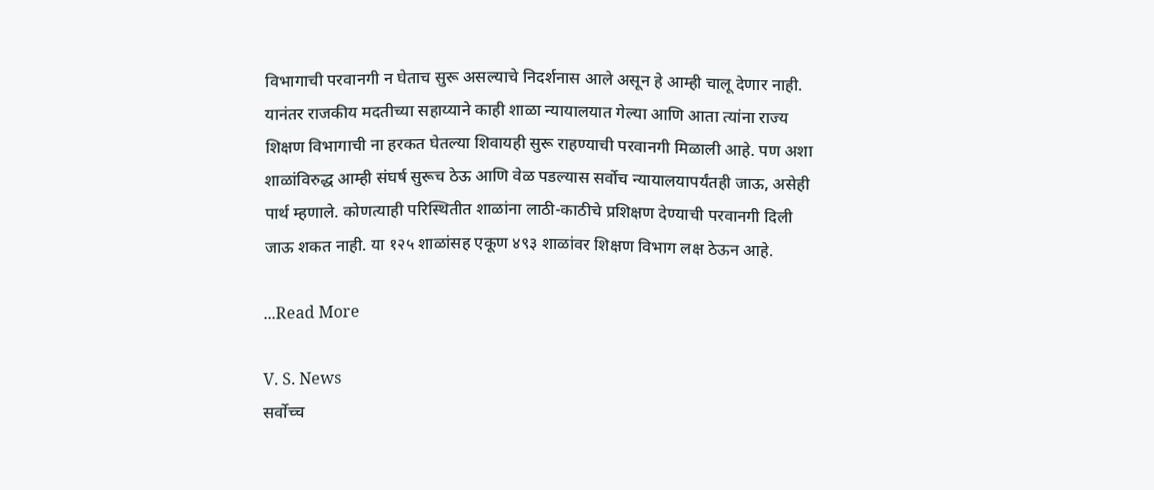विभागाची परवानगी न घेताच सुरू असल्याचे निदर्शनास आले असून हे आम्ही चालू देणार नाही. यानंतर राजकीय मदतीच्या सहाय्याने काही शाळा न्यायालयात गेल्या आणि आता त्यांना राज्य शिक्षण विभागाची ना हरकत घेतल्या शिवायही सुरू राहण्याची परवानगी मिळाली आहे. पण अशा शाळांविरुद्ध आम्ही संघर्ष सुरूच ठेऊ आणि वेळ पडल्यास सर्वोच न्यायालयापर्यंतही जाऊ, असेही पार्थ म्हणाले. कोणत्याही परिस्थितीत शाळांना लाठी-काठीचे प्रशिक्षण देण्याची परवानगी दिली जाऊ शकत नाही. या १२५ शाळांसह एकूण ४९३ शाळांवर शिक्षण विभाग लक्ष ठेऊन आहे.

...Read More

V. S. News
सर्वोच्च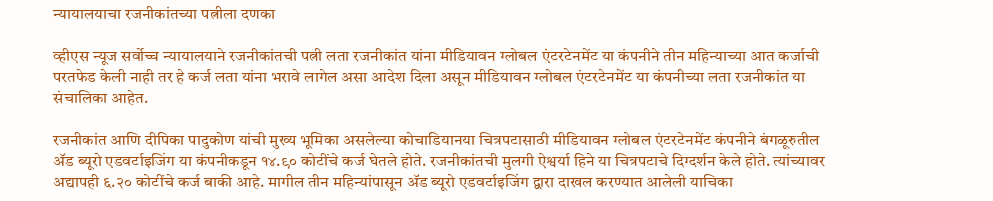न्यायालयाचा रजनीकांतच्या पत्नीला दणका

व्हीएस न्यूज सर्वोच्च न्यायालयाने रजनीकांतची पत्नी लता रजनीकांत यांना मीडियावन ग्लोबल एंटरटेनमेंट या कंपनीने तीन महिन्याच्या आत कर्जाची परतफेड केली नाही तर हे कर्ज लता यांना भरावे लागेल असा आदेश दिला असून मीडियावन ग्लोबल एंटरटेनमेंट या कंपनीच्या लता रजनीकांत या संचालिका आहेत.

रजनीकांत आणि दीपिका पादुकोण यांची मुख्य भूमिका असलेल्या कोचाडियानया चित्रपटासाठी मीडियावन ग्लोबल एंटरटेनमेंट कंपनीने बंगळूरुतील ॲड ब्यूरो एडवर्टाइजिंग या कंपनीकडून १४.९० कोटींचे कर्ज घेतले होते. रजनीकांतची मुलगी ऐश्वर्या हिने या चित्रपटाचे दिग्दर्शन केले होते. त्यांच्यावर अद्यापही ६.२० कोटींचे कर्ज बाकी आहे. मागील तीन महिन्यांपासून ॲड ब्यूरो एडवर्टाइजिंग द्वारा दाखल करण्यात आलेली याचिका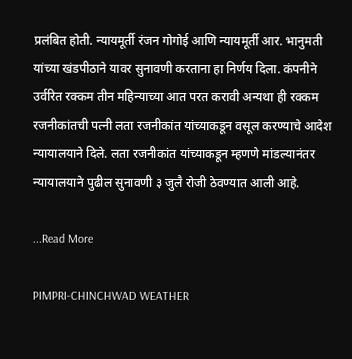प्रलंबित होती. न्यायमूर्ती रंजन गोगोई आणि न्यायमूर्ती आर. भानुमती यांच्या खंडपीठाने यावर सुनावणी करताना हा निर्णय दिला. कंपनीने उर्वरित रक्कम तीन महिन्याच्या आत परत करावी अन्यथा ही रक्कम रजनीकांतची पत्नी लता रजनीकांत यांच्याकडून वसूल करण्याचे आदेश न्यायालयाने दिले. लता रजनीकांत यांच्याकडून म्हणणे मांडल्यानंतर न्यायालयाने पुढील सुनावणी ३ जुलै रोजी ठेवण्यात आली आहे.

...Read More

PIMPRI-CHINCHWAD WEATHER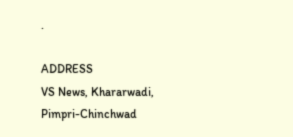.

ADDRESS
VS News, Khararwadi,
Pimpri-Chinchwad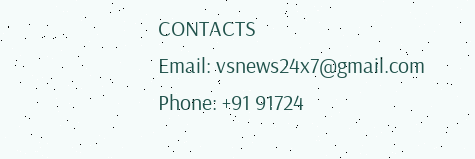CONTACTS
Email: vsnews24x7@gmail.com
Phone: +91 91724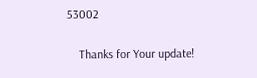53002

    Thanks for Your update!